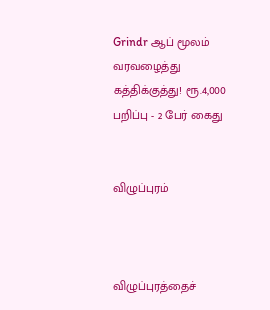Grindr ஆப் மூலம் வரவழைத்து கத்திக்குத்து! ரூ.4,000 பறிப்பு - 2 பேர் கைது


விழுப்புரம்



விழுப்புரத்தைச்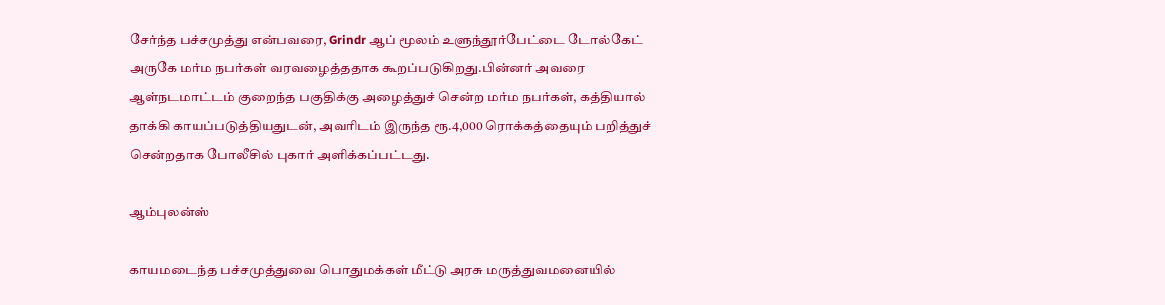சேர்ந்த பச்சமுத்து என்பவரை, Grindr ஆப் மூலம் உளுந்தூர்பேட்டை டோல்கேட் அருகே மர்ம நபர்கள் வரவழைத்ததாக கூறப்படுகிறது.பின்னர் அவரை ஆள்நடமாட்டம் குறைந்த பகுதிக்கு அழைத்துச் சென்ற மர்ம நபர்கள், கத்தியால் தாக்கி காயப்படுத்தியதுடன், அவரிடம் இருந்த ரூ.4,000 ரொக்கத்தையும் பறித்துச் சென்றதாக போலீசில் புகார் அளிக்கப்பட்டது.

ஆம்புலன்ஸ்

காயமடைந்த பச்சமுத்துவை பொதுமக்கள் மீட்டு அரசு மருத்துவமனையில்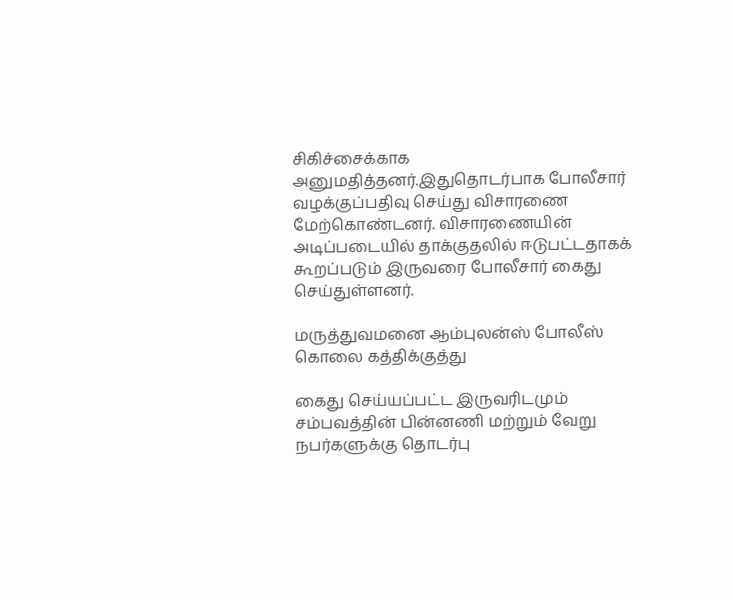சிகிச்சைக்காக அனுமதித்தனர்.இதுதொடர்பாக போலீசார் வழக்குப்பதிவு செய்து விசாரணை மேற்கொண்டனர். விசாரணையின் அடிப்படையில் தாக்குதலில் ஈடுபட்டதாகக் கூறப்படும் இருவரை போலீசார் கைது செய்துள்ளனர்.

மருத்துவமனை ஆம்புலன்ஸ் போலீஸ் கொலை கத்திக்குத்து

கைது செய்யப்பட்ட இருவரிடமும் சம்பவத்தின் பின்னணி மற்றும் வேறு நபர்களுக்கு தொடர்பு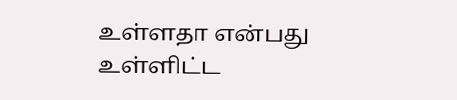உள்ளதா என்பது உள்ளிட்ட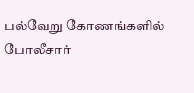பல்வேறு கோணங்களில் போலீசார்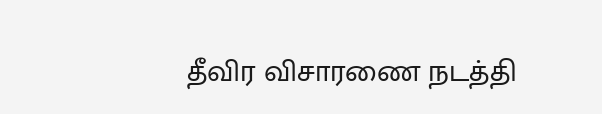தீவிர விசாரணை நடத்தி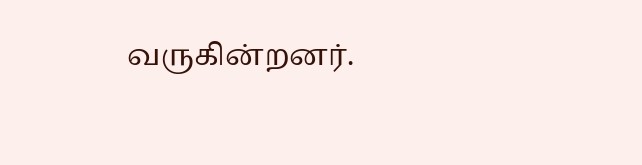வருகின்றனர்.